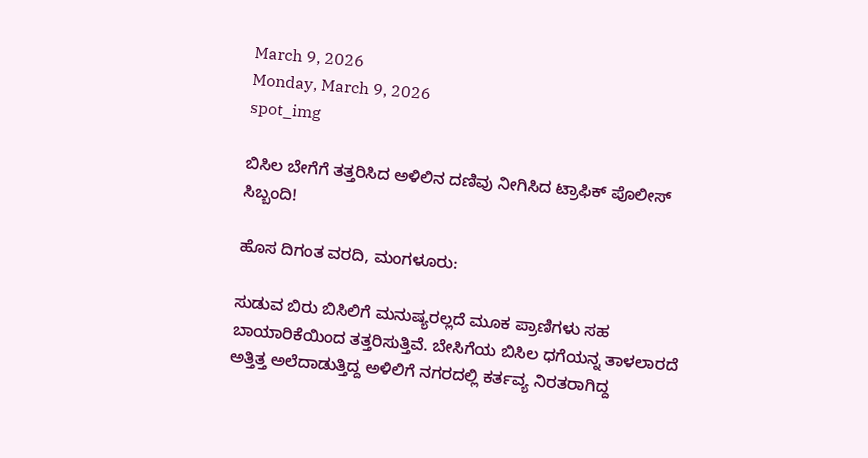March 9, 2026
Monday, March 9, 2026
spot_img

ಬಿಸಿಲ ಬೇಗೆಗೆ ತತ್ತರಿಸಿದ ಅಳಿಲಿನ ದಣಿವು ನೀಗಿಸಿದ ಟ್ರಾಫಿಕ್ ಪೊಲೀಸ್ ಸಿಬ್ಬಂದಿ!

ಹೊಸ ದಿಗಂತ ವರದಿ, ಮಂಗಳೂರು:

ಸುಡುವ ಬಿರು ಬಿಸಿಲಿಗೆ ಮನುಷ್ಯರಲ್ಲದೆ ಮೂಕ ಪ್ರಾಣಿಗಳು ಸಹ ಬಾಯಾರಿಕೆಯಿಂದ ತತ್ತರಿಸುತ್ತಿವೆ. ಬೇಸಿಗೆಯ ಬಿಸಿಲ ಧಗೆಯನ್ನ ತಾಳಲಾರದೆ ಅತ್ತಿತ್ತ ಅಲೆದಾಡುತ್ತಿದ್ದ ಅಳಿಲಿಗೆ ನಗರದಲ್ಲಿ ಕರ್ತವ್ಯ ನಿರತರಾಗಿದ್ದ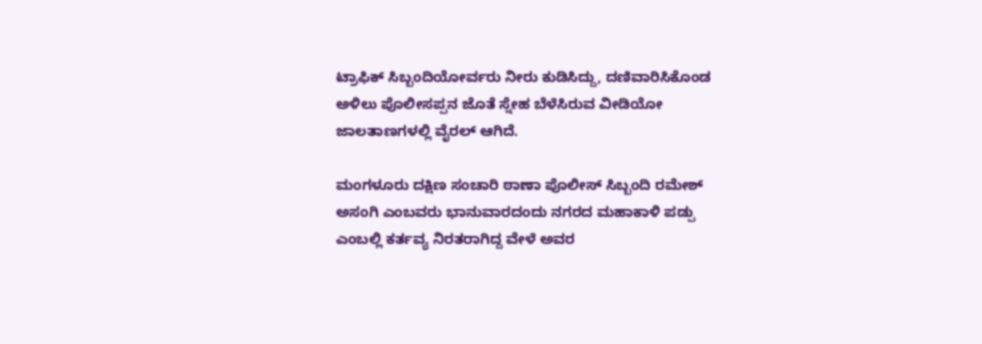ಟ್ರಾಫಿಕ್ ಸಿಬ್ಬಂದಿಯೋರ್ವರು ನೀರು ಕುಡಿಸಿದ್ದು, ದಣಿವಾರಿಸಿಕೊಂಡ ಅಳಿಲು ಪೊಲೀಸಪ್ಪನ ಜೊತೆ ಸ್ನೇಹ ಬೆಳೆಸಿರುವ ವೀಡಿಯೋ ಜಾಲತಾಣಗಳಲ್ಲಿ ವೈರಲ್ ಆಗಿದೆ.

ಮಂಗಳೂರು ದಕ್ಷಿಣ ಸಂಚಾರಿ ಠಾಣಾ ಪೊಲೀಸ್ ಸಿಬ್ಬಂದಿ ರಮೇಶ್ ಅಸಂಗಿ ಎಂಬವರು ಭಾನುವಾರದಂದು ನಗರದ ಮಹಾಕಾಳಿ ಪಡ್ಪು ಎಂಬಲ್ಲಿ ಕರ್ತವ್ಯ ನಿರತರಾಗಿದ್ದ ವೇಳೆ ಅವರ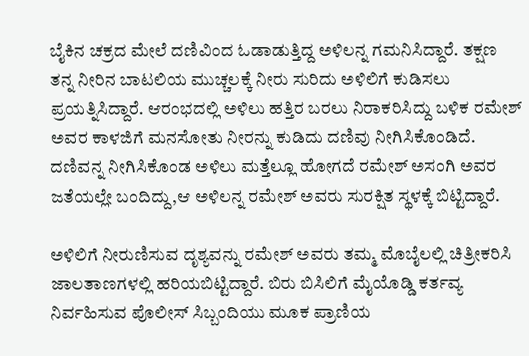ಬೈಕಿನ ಚಕ್ರದ ಮೇಲೆ ದಣಿವಿಂದ ಓಡಾಡುತ್ತಿದ್ದ ಅಳಿಲನ್ನ ಗಮನಿಸಿದ್ದಾರೆ. ತಕ್ಷಣ ತನ್ನ ನೀರಿನ ಬಾಟಲಿಯ ಮುಚ್ಚಲಕ್ಕೆ ನೀರು ಸುರಿದು ಅಳಿಲಿಗೆ ಕುಡಿಸಲು ಪ್ರಯತ್ನಿಸಿದ್ದಾರೆ. ಆರಂಭದಲ್ಲಿ ಅಳಿಲು ಹತ್ತಿರ ಬರಲು ನಿರಾಕರಿಸಿದ್ದು ಬಳಿಕ ರಮೇಶ್ ಅವರ ಕಾಳಜಿಗೆ ಮನಸೋತು ನೀರನ್ನು ಕುಡಿದು ದಣಿವು ನೀಗಿಸಿಕೊಂಡಿದೆ. ದಣಿವನ್ನ ನೀಗಿಸಿಕೊಂಡ ಅಳಿಲು ಮತ್ತೆಲ್ಲೂ ಹೋಗದೆ ರಮೇಶ್ ಅಸಂಗಿ ಅವರ ಜತೆಯಲ್ಲೇ ಬಂದಿದ್ದು,ಆ ಅಳಿಲನ್ನ ರಮೇಶ್ ಅವರು ಸುರಕ್ಷಿತ ಸ್ಥಳಕ್ಕೆ ಬಿಟ್ಟಿದ್ದಾರೆ.

ಅಳಿಲಿಗೆ ನೀರುಣಿಸುವ ದೃಶ್ಯವನ್ನು ರಮೇಶ್ ಅವರು ತಮ್ಮ ಮೊಬೈಲಲ್ಲಿ ಚಿತ್ರೀಕರಿಸಿ ಜಾಲತಾಣಗಳಲ್ಲಿ ಹರಿಯಬಿಟ್ಟಿದ್ದಾರೆ. ಬಿರು ಬಿಸಿಲಿಗೆ ಮೈಯೊಡ್ಡಿ ಕರ್ತವ್ಯ ನಿರ್ವಹಿಸುವ ಪೊಲೀಸ್ ಸಿಬ್ಬಂದಿಯು ಮೂಕ ಪ್ರಾಣಿಯ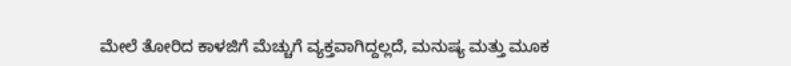ಮೇಲೆ ತೋರಿದ ಕಾಳಜಿಗೆ ಮೆಚ್ಚುಗೆ ವ್ಯಕ್ತವಾಗಿದ್ದಲ್ಲದೆ, ಮನುಷ್ಯ ಮತ್ತು ಮೂಕ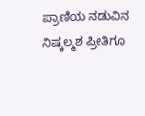ಪ್ರಾಣಿಯ ನಡುವಿನ ನಿಷ್ಕಲ್ಮಶ ಪ್ರೀತಿಗೂ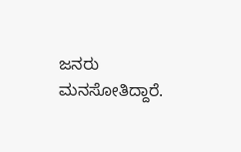ಜನರು ಮನಸೋತಿದ್ದಾರೆ.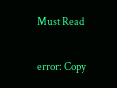Must Read

error: Copy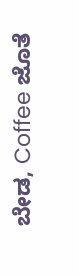ಬೇಡ, Coffee ಜೊತೆ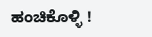ಹಂಚಿಕೊಳ್ಳಿ !